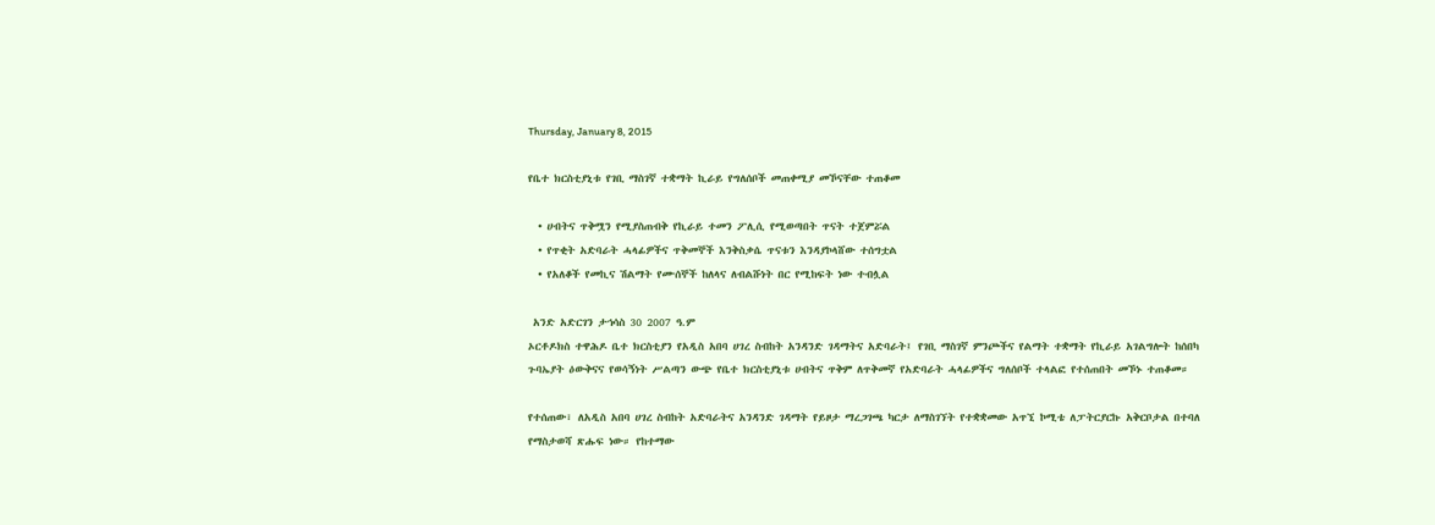Thursday, January 8, 2015

የቤተ ክርስቲያኒቱ የገቢ ማስገኛ ተቋማት ኪራይ የግለሰቦች መጠቀሚያ መኾናቸው ተጠቆመ

  • ሀብትና ጥቅሟን የሚያስጠብቅ የኪራይ ተመን ፖሊሲ የሚወጣበት ጥናት ተጀምሯል
  • የጥቂት አድባራት ሓላፊዎችና ጥቅመኞች እንቅስቃሴ ጥናቱን እንዳያኮላሸው ተሰግቷል
  • የአለቆች የመኪና ሽልማት የሙሰኞች ከለላና ለብልሹነት በር የሚከፍት ነው ተብሏል

 አንድ አድርገን ታኅሳስ 30 2007 ዓ.ም
ኦርቶዶክስ ተዋሕዶ ቤተ ክርስቲያን የአዲስ አበባ ሀገረ ስብከት አንዳንድ ገዳማትና አድባራት፤ የገቢ ማስገኛ ምንጮችና የልማት ተቋማት የኪራይ አገልግሎት ከሰበካ ጉባኤያት ዕውቅናና የወሳኝነት ሥልጣን ውጭ የቤተ ክርስቲያኒቱ ሀብትና ጥቅም ለጥቅመኛ የአድባራት ሓላፊዎችና ግለሰቦች ተላልፎ የተሰጠበት መኾኑ ተጠቆመ።

የተሰጠው፣ ለአዲስ አበባ ሀገረ ስብከት አድባራትና አንዳንድ ገዳማት የይዞታ ማረጋገጫ ካርታ ለማስገኘት የተቋቋመው አጥኚ ኮሚቴ ለፓትርያርኩ አቅርቦታል በተባለ የማስታወሻ ጽሑፍ ነው። የከተማው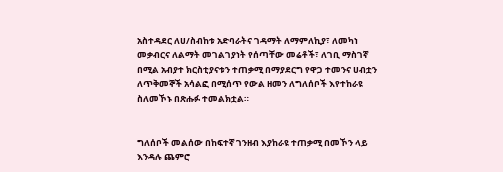አስተዳደር ለሀ/ስብከቱ አድባራትና ገዳማት ለማምለኪያ፣ ለመካነ መቃብርና ለልማት መገልገያነት የሰጣቸው መሬቶች፣ ለገቢ ማስገኛ በሚል አብያተ ክርስቲያናቱን ተጠቃሚ በማያደርግ የዋጋ ተመንና ሀብቷን ለጥቅመኞች አሳልፎ በሚሰጥ የውል ዘመን ለግለሰቦች እየተከራዩ ስለመኾኑ በጽሑፉ ተመልክቷል።


ግለሰቦች መልሰው በከፍተኛ ገንዘብ እያከራዩ ተጠቃሚ በመኾን ላይ እንዳሉ ጨምሮ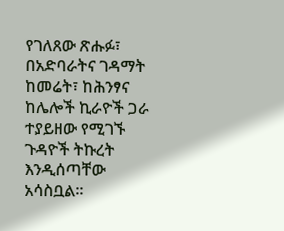የገለጸው ጽሑፉ፣ በአድባራትና ገዳማት ከመሬት፣ ከሕንፃና ከሌሎች ኪራዮች ጋራ ተያይዘው የሚገኙ ጉዳዮች ትኩረት እንዲሰጣቸው አሳስቧል።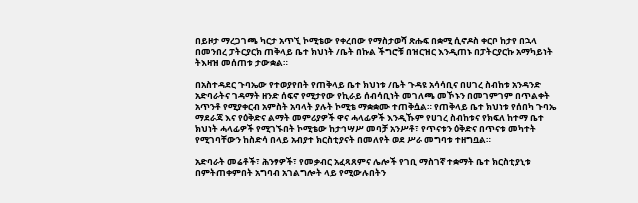በይዞታ ማረጋገጫ ካርታ አጥኚ ኮሚቴው የቀረበው የማስታወሻ ጽሑፍ በቋሚ ሲኖዶስ ቀርቦ ከታየ በኋላ በመንበረ ፓትርያርክ ጠቅላይ ቤተ ክህነት /ቤት በኩል ችግሮቹ በዝርዝር እንዲጠኑ በፓትርያርኩ አማካይነት ትእዛዝ መሰጠቱ ታውቋል።

በአስተዳደር ጉባኤው የተወያየበት የጠቅላይ ቤተ ክህነቱ /ቤት ጉዳዩ አሳሳቢና በሀገረ ስብከቱ አንዳንድ አድባራትና ገዳማት ዘንድ ሰፍኖ የሚታየው የኪራይ ሰብሳቢነት መገለጫ መኾኑን በመገምገም በጥልቀት አጥንቶ የሚያቀርብ አምስት አባላት ያሉት ኮሚቴ ማቋቋሙ ተጠቅሷል። የጠቅላይ ቤተ ክህነቱ የሰበካ ጉባኤ ማደራጃ እና የዕቅድና ልማት መምሪያዎች ዋና ሓላፊዎች እንዲኹም የሀገረ ስብከቱና የክፍለ ከተማ ቤተ ክህነት ሓላፊዎች የሚገኙበት ኮሚቴው ከታኅሣሥ መባቻ አንሥቶ፣ የጥናቱን ዕቅድና በጥናቱ መካተት የሚገባቸውን ከስድሳ በላይ አብያተ ክርስቲያናት በመለየት ወደ ሥራ መግባቱ ተዘግቧል።

አድባራት መሬቶች፣ ሕንፃዎች፣ የመቃብር አፈጻጸምና ሌሎች የገቢ ማስገኛ ተቋማት ቤተ ክርስቲያኒቱ በምትጠቀምበት አግባብ አገልግሎት ላይ የሚውሉበትን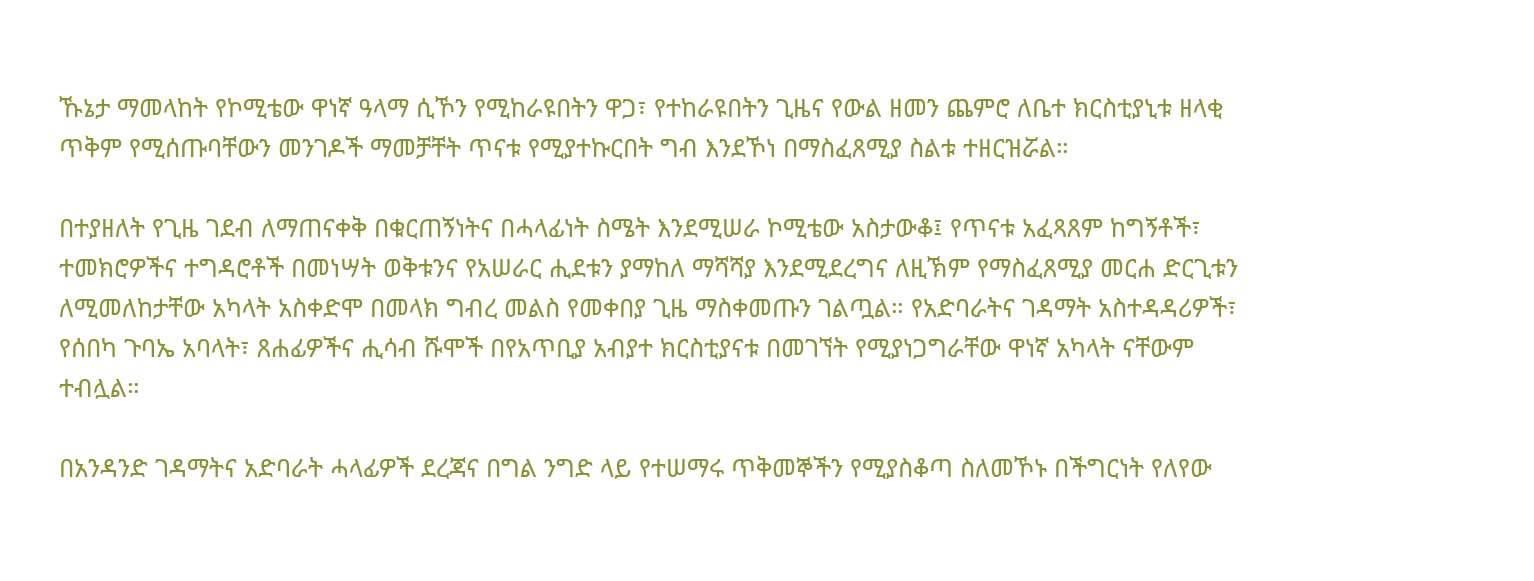ኹኔታ ማመላከት የኮሚቴው ዋነኛ ዓላማ ሲኾን የሚከራዩበትን ዋጋ፣ የተከራዩበትን ጊዜና የውል ዘመን ጨምሮ ለቤተ ክርስቲያኒቱ ዘላቂ ጥቅም የሚሰጡባቸውን መንገዶች ማመቻቸት ጥናቱ የሚያተኩርበት ግብ እንደኾነ በማስፈጸሚያ ስልቱ ተዘርዝሯል።

በተያዘለት የጊዜ ገደብ ለማጠናቀቅ በቁርጠኝነትና በሓላፊነት ስሜት እንደሚሠራ ኮሚቴው አስታውቆ፤ የጥናቱ አፈጻጸም ከግኝቶች፣ ተመክሮዎችና ተግዳሮቶች በመነሣት ወቅቱንና የአሠራር ሒደቱን ያማከለ ማሻሻያ እንደሚደረግና ለዚኽም የማስፈጸሚያ መርሐ ድርጊቱን ለሚመለከታቸው አካላት አስቀድሞ በመላክ ግብረ መልስ የመቀበያ ጊዜ ማስቀመጡን ገልጧል። የአድባራትና ገዳማት አስተዳዳሪዎች፣ የሰበካ ጉባኤ አባላት፣ ጸሐፊዎችና ሒሳብ ሹሞች በየአጥቢያ አብያተ ክርስቲያናቱ በመገኘት የሚያነጋግራቸው ዋነኛ አካላት ናቸውም ተብሏል።

በአንዳንድ ገዳማትና አድባራት ሓላፊዎች ደረጃና በግል ንግድ ላይ የተሠማሩ ጥቅመኞችን የሚያስቆጣ ስለመኾኑ በችግርነት የለየው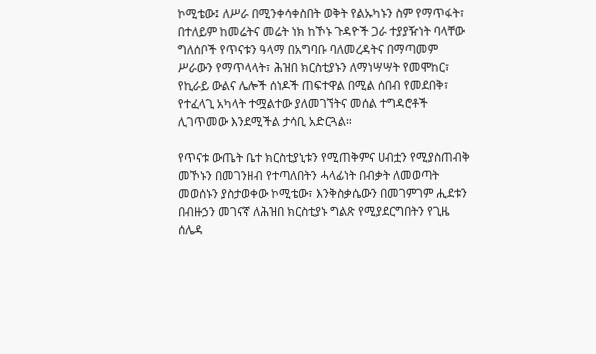ኮሚቴው፤ ለሥራ በሚንቀሳቀስበት ወቅት የልኡካኑን ስም የማጥፋት፣ በተለይም ከመሬትና መሬት ነክ ከኾኑ ጉዳዮች ጋራ ተያያዥነት ባላቸው ግለሰቦች የጥናቱን ዓላማ በአግባቡ ባለመረዳትና በማጣመም ሥራውን የማጥላላት፣ ሕዝበ ክርስቲያኑን ለማነሣሣት የመሞከር፣ የኪራይ ውልና ሌሎች ሰነዶች ጠፍተዋል በሚል ሰበብ የመደበቅ፣ የተፈላጊ አካላት ተሟልተው ያለመገኘትና መሰል ተግዳሮቶች ሊገጥመው እንደሚችል ታሳቢ አድርጓል።

የጥናቱ ውጤት ቤተ ክርስቲያኒቱን የሚጠቅምና ሀብቷን የሚያስጠብቅ መኾኑን በመገንዘብ የተጣለበትን ሓላፊነት በብቃት ለመወጣት መወሰኑን ያስታወቀው ኮሚቴው፣ እንቅስቃሴውን በመገምገም ሒደቱን በብዙኃን መገናኛ ለሕዝበ ክርስቲያኑ ግልጽ የሚያደርግበትን የጊዜ ሰሌዳ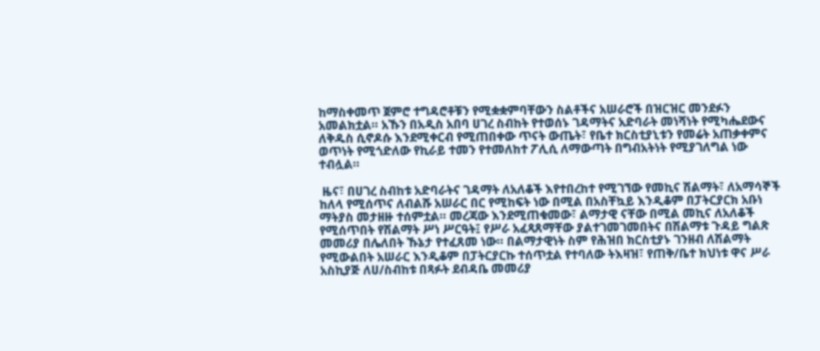ከማስቀመጥ ጀምሮ ተግዳሮቶቹን የሚቋቋምባቸውን ስልቶችና አሠራሮች በዝርዝር መንደፉን አመልክቷል። አኹን በአዲስ አበባ ሀገረ ስብከት የተወሰኑ ገዳማትና አድባራት መነሻነት የሚካሔደውና ለቅዱስ ሲኖዶሱ እንደሚቀርብ የሚጠበቀው ጥናት ውጤት፣ የቤተ ክርስቲያኒቱን የመሬት አጠቃቀምና ወጥነት የሚጎድለው የኪራይ ተመን የተመለከተ ፖሊሲ ለማውጣት በግብአትነት የሚያገለግል ነው ተብሏል።

 ዜና፣ በሀገረ ስብከቱ አድባራትና ገዳማት ለአለቆች እየተበረከተ የሚገኘው የመኪና ሽልማት፣ ለአማሳኞች ከለላ የሚሰጥና ለብልሹ አሠራር በር የሚከፍት ነው በሚል በአስቸኳይ እንዲቆም በፓትርያርክ አቡነ ማትያስ መታዘዙ ተሰምቷል። መረጃው እንደሚጠቁመው፣ ልማታዊ ናቸው በሚል መኪና ለአለቆች የሚሰጥበት የሽልማት ሥነ ሥርዓት፤ የሥራ አፈጻጸማቸው ያልተገመገመበትና በሽልማቱ ጉዳይ ግልጽ መመሪያ በሌለበት ኹኔታ የተፈጸመ ነው። በልማታዊነት ስም የሕዝበ ክርስቲያኑ ገንዘብ ለሽልማት የሚውልበት አሠራር እንዲቆም በፓትርያርኩ ተሰጥቷል የተባለው ትእዛዝ፣ የጠቅ/ቤተ ክህነቱ ዋና ሥራ አስኪያጅ ለሀ/ስብከቱ በጻፉት ደብዳቤ መመሪያ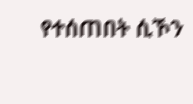የተሰጠበት ሲኾን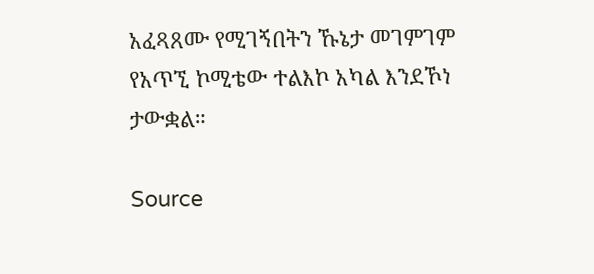አፈጻጸሙ የሚገኝበትን ኹኔታ መገምገም የአጥኚ ኮሚቴው ተልእኮ አካል እንደኾነ ታውቋል።

Source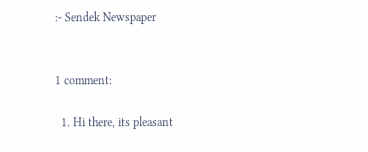:- Sendek Newspaper


1 comment:

  1. Hi there, its pleasant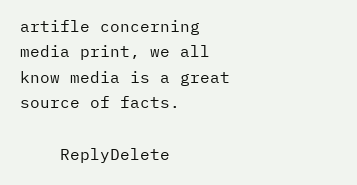artifle concerning media print, we all know media is a great source of facts.

    ReplyDelete